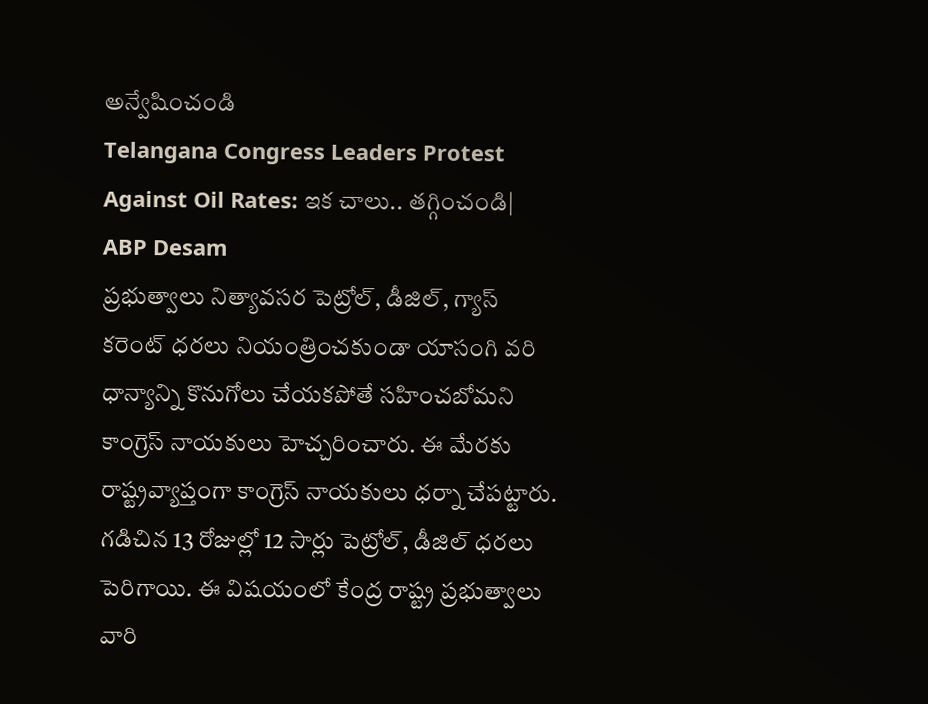అన్వేషించండి
Telangana Congress Leaders Protest Against Oil Rates: ఇక చాలు.. తగ్గించండి| ABP Desam
ప్రభుత్వాలు నిత్యావసర పెట్రోల్, డీజిల్, గ్యాస్ కరెంట్ ధరలు నియంత్రించకుండా యాసంగి వరి ధాన్యాన్ని కొనుగోలు చేయకపోతే సహించబోమని కాంగ్రెస్ నాయకులు హెచ్చరించారు. ఈ మేరకు రాష్ట్రవ్యాప్తంగా కాంగ్రెస్ నాయకులు ధర్నా చేపట్టారు. గడిచిన 13 రోజుల్లో 12 సార్లు పెట్రోల్, డీజిల్ ధరలు పెరిగాయి. ఈ విషయంలో కేంద్ర రాష్ట్ర ప్రభుత్వాలు వారి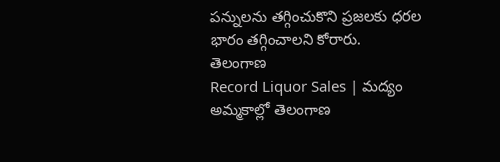పన్నులను తగ్గించుకొని ప్రజలకు ధరల భారం తగ్గించాలని కోరారు.
తెలంగాణ
Record Liquor Sales | మద్యం అమ్మకాల్లో తెలంగాణ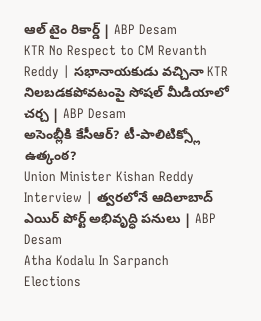ఆల్ టైం రికార్డ్ | ABP Desam
KTR No Respect to CM Revanth Reddy | సభానాయకుడు వచ్చినా KTR నిలబడకపోవటంపై సోషల్ మీడియాలో చర్చ | ABP Desam
అసెంబ్లీకి కేసీఆర్? టీ-పాలిటిక్స్లో ఉత్కంఠ?
Union Minister Kishan Reddy Interview | త్వరలోనే ఆదిలాబాద్ ఎయిర్ పోర్ట్ అభివృద్ధి పనులు | ABP Desam
Atha Kodalu In Sarpanch Elections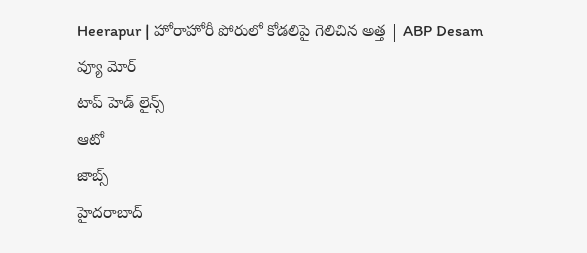Heerapur | హోరాహోరీ పోరులో కోడలిపై గెలిచిన అత్త | ABP Desam
వ్యూ మోర్
టాప్ హెడ్ లైన్స్
ఆటో
జాబ్స్
హైదరాబాద్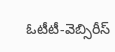ఓటీటీ-వెబ్సిరీస్